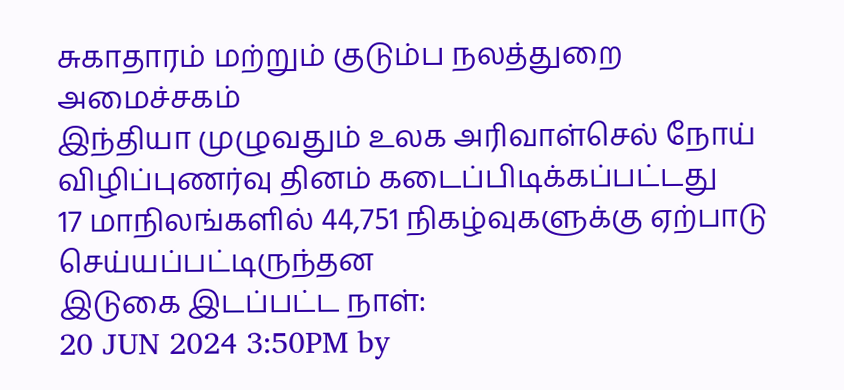சுகாதாரம் மற்றும் குடும்ப நலத்துறை அமைச்சகம்
இந்தியா முழுவதும் உலக அரிவாள்செல் நோய் விழிப்புணர்வு தினம் கடைப்பிடிக்கப்பட்டது
17 மாநிலங்களில் 44,751 நிகழ்வுகளுக்கு ஏற்பாடு செய்யப்பட்டிருந்தன
இடுகை இடப்பட்ட நாள்:
20 JUN 2024 3:50PM by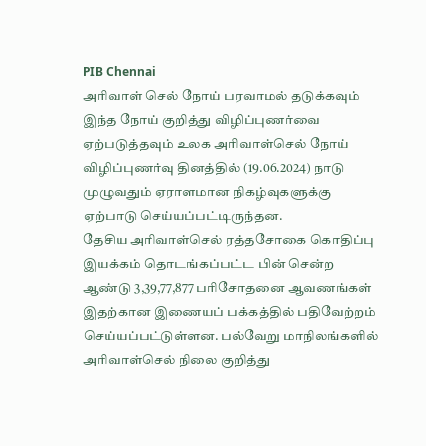PIB Chennai
அரிவாள் செல் நோய் பரவாமல் தடுக்கவும் இந்த நோய் குறித்து விழிப்புணர்வை ஏற்படுத்தவும் உலக அரிவாள்செல் நோய் விழிப்புணர்வு தினத்தில் (19.06.2024) நாடு முழுவதும் ஏராளமான நிகழ்வுகளுக்கு ஏற்பாடு செய்யப்பட்டிருந்தன.
தேசிய அரிவாள்செல் ரத்தசோகை கொதிப்பு இயக்கம் தொடங்கப்பட்ட பின் சென்ற ஆண்டு 3,39,77,877 பரிசோதனை ஆவணங்கள் இதற்கான இணையப் பக்கத்தில் பதிவேற்றம் செய்யப்பட்டுள்ளன. பல்வேறு மாநிலங்களில் அரிவாள்செல் நிலை குறித்து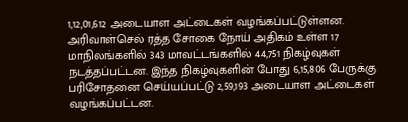1,12,01,612 அடையாள அட்டைகள் வழங்கப்பட்டுள்ளன.
அரிவாள்செல் ரத்த சோகை நோய் அதிகம் உள்ள 17 மாநிலங்களில் 343 மாவட்டங்களில் 44,751 நிகழ்வுகள் நடத்தப்பட்டன. இந்த நிகழ்வுகளின் போது 6,15,806 பேருக்கு பரிசோதனை செய்யப்பட்டு 2,59,193 அடையாள அட்டைகள் வழங்கப்பட்டன.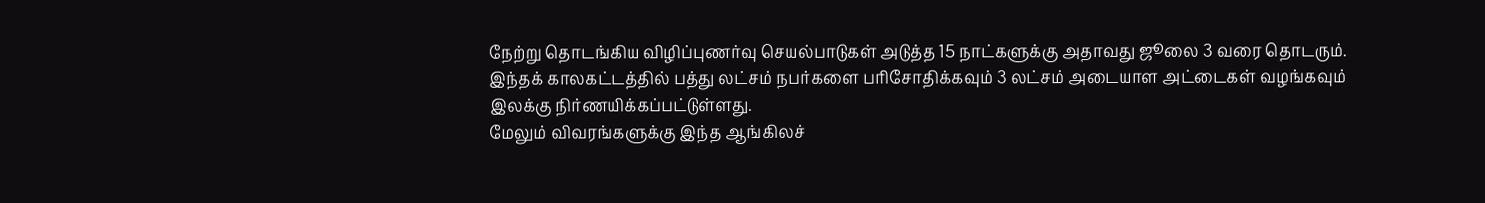நேற்று தொடங்கிய விழிப்புணர்வு செயல்பாடுகள் அடுத்த 15 நாட்களுக்கு அதாவது ஜூலை 3 வரை தொடரும். இந்தக் காலகட்டத்தில் பத்து லட்சம் நபர்களை பரிசோதிக்கவும் 3 லட்சம் அடையாள அட்டைகள் வழங்கவும் இலக்கு நிர்ணயிக்கப்பட்டுள்ளது.
மேலும் விவரங்களுக்கு இந்த ஆங்கிலச்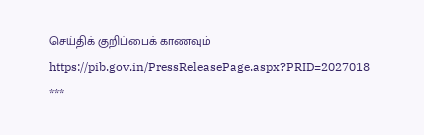செய்திக் குறிப்பைக் காணவும் https://pib.gov.in/PressReleasePage.aspx?PRID=2027018
***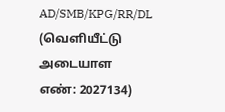AD/SMB/KPG/RR/DL
(வெளியீட்டு அடையாள எண்: 2027134)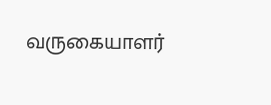வருகையாளர்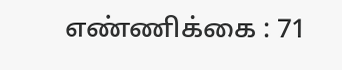எண்ணிக்கை : 71